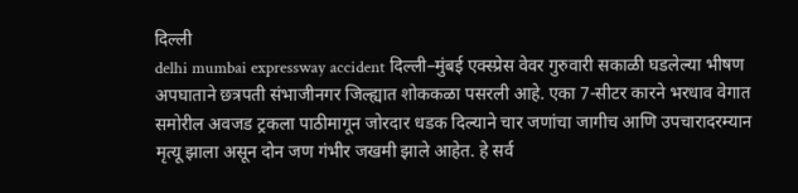दिल्ली
delhi mumbai expressway accident दिल्ली–मुंबई एक्स्प्रेस वेवर गुरुवारी सकाळी घडलेल्या भीषण अपघाताने छत्रपती संभाजीनगर जिल्ह्यात शोककळा पसरली आहे. एका 7-सीटर कारने भरधाव वेगात समोरील अवजड ट्रकला पाठीमागून जोरदार धडक दिल्याने चार जणांचा जागीच आणि उपचारादरम्यान मृत्यू झाला असून दोन जण गंभीर जखमी झाले आहेत. हे सर्व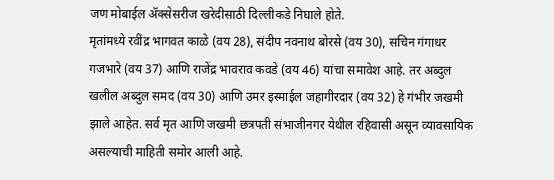जण मोबाईल ॲक्सेसरीज खरेदीसाठी दिल्लीकडे निघाले होते.
मृतांमध्ये रवींद्र भागवत काळे (वय 28), संदीप नवनाथ बोरसे (वय 30), सचिन गंगाधर गजभारे (वय 37) आणि राजेंद्र भावराव कवडे (वय 46) यांचा समावेश आहे. तर अब्दुल खलील अब्दुल समद (वय 30) आणि उमर इस्माईल जहागीरदार (वय 32) हे गंभीर जखमी झाले आहेत. सर्व मृत आणि जखमी छत्रपती संभाजीनगर येथील रहिवासी असून व्यावसायिक असल्याची माहिती समोर आली आहे.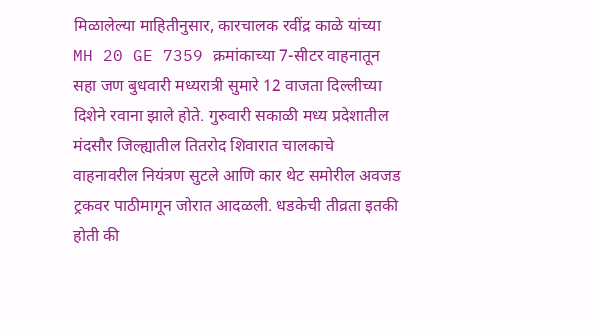मिळालेल्या माहितीनुसार, कारचालक रवींद्र काळे यांच्या MH 20 GE 7359 क्रमांकाच्या 7-सीटर वाहनातून सहा जण बुधवारी मध्यरात्री सुमारे 12 वाजता दिल्लीच्या दिशेने रवाना झाले होते. गुरुवारी सकाळी मध्य प्रदेशातील मंदसौर जिल्ह्यातील तितरोद शिवारात चालकाचे वाहनावरील नियंत्रण सुटले आणि कार थेट समोरील अवजड ट्रकवर पाठीमागून जोरात आदळली. धडकेची तीव्रता इतकी होती की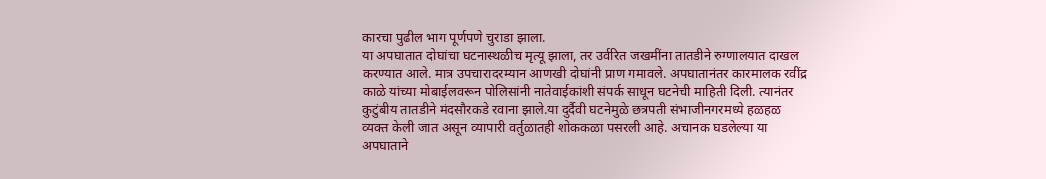कारचा पुढील भाग पूर्णपणे चुराडा झाला.
या अपघातात दोघांचा घटनास्थळीच मृत्यू झाला, तर उर्वरित जखमींना तातडीने रुग्णालयात दाखल करण्यात आले. मात्र उपचारादरम्यान आणखी दोघांनी प्राण गमावले. अपघातानंतर कारमालक रवींद्र काळे यांच्या मोबाईलवरून पोलिसांनी नातेवाईकांशी संपर्क साधून घटनेची माहिती दिली. त्यानंतर कुटुंबीय तातडीने मंदसौरकडे रवाना झाले.या दुर्दैवी घटनेमुळे छत्रपती संभाजीनगरमध्ये हळहळ व्यक्त केली जात असून व्यापारी वर्तुळातही शोककळा पसरली आहे. अचानक घडलेल्या या अपघाताने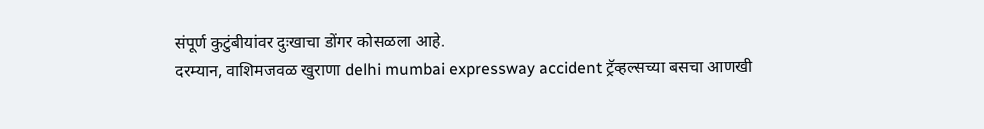संपूर्ण कुटुंबीयांवर दुःखाचा डोंगर कोसळला आहे.
दरम्यान, वाशिमजवळ खुराणा delhi mumbai expressway accident ट्रॅव्हल्सच्या बसचा आणखी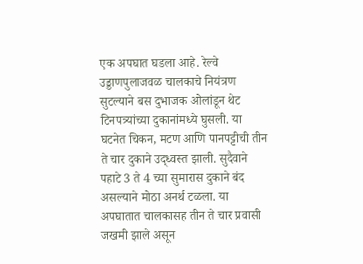एक अपघात घडला आहे. रेल्वे उड्डाणपुलाजवळ चालकाचे नियंत्रण सुटल्याने बस दुभाजक ओलांडून थेट टिनपत्र्यांच्या दुकानांमध्ये घुसली. या घटनेत चिकन, मटण आणि पानपट्टीची तीन ते चार दुकाने उद्ध्वस्त झाली. सुदैवाने पहाटे 3 ते 4 च्या सुमारास दुकाने बंद असल्याने मोठा अनर्थ टळला. या अपघातात चालकासह तीन ते चार प्रवासी जखमी झाले असून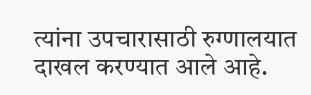त्यांना उपचारासाठी रुग्णालयात दाखल करण्यात आले आहे.